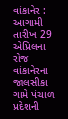વાંકાનેર : આગામી તારીખ 29 એપ્રિલના રોજ વાંકાનેરના જાલસીકા ગામે પંચાળ પ્રદેશની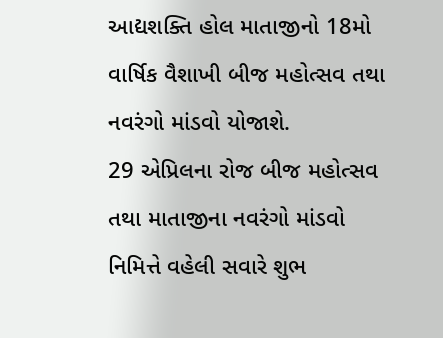આદ્યશક્તિ હોલ માતાજીનો 18મો વાર્ષિક વૈશાખી બીજ મહોત્સવ તથા નવરંગો માંડવો યોજાશે.
29 એપ્રિલના રોજ બીજ મહોત્સવ તથા માતાજીના નવરંગો માંડવો નિમિત્તે વહેલી સવારે શુભ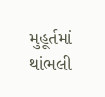મુહૂર્તમાં થાંભલી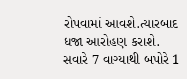રોપવામાં આવશે.ત્યારબાદ ધજા આરોહણ કરાશે. સવારે 7 વાગ્યાથી બપોરે 1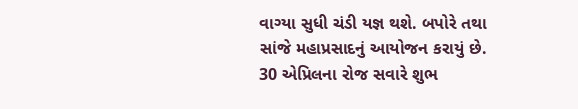વાગ્યા સુધી ચંડી યજ્ઞ થશે. બપોરે તથા સાંજે મહાપ્રસાદનું આયોજન કરાયું છે. 30 એપ્રિલના રોજ સવારે શુભ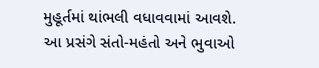મુહૂર્તમાં થાંભલી વધાવવામાં આવશે. આ પ્રસંગે સંતો-મહંતો અને ભુવાઓ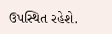ઉપસ્થિત રહેશે.